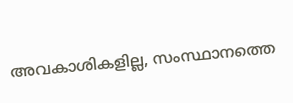അവകാശികളില്ല, സംസ്ഥാനത്തെ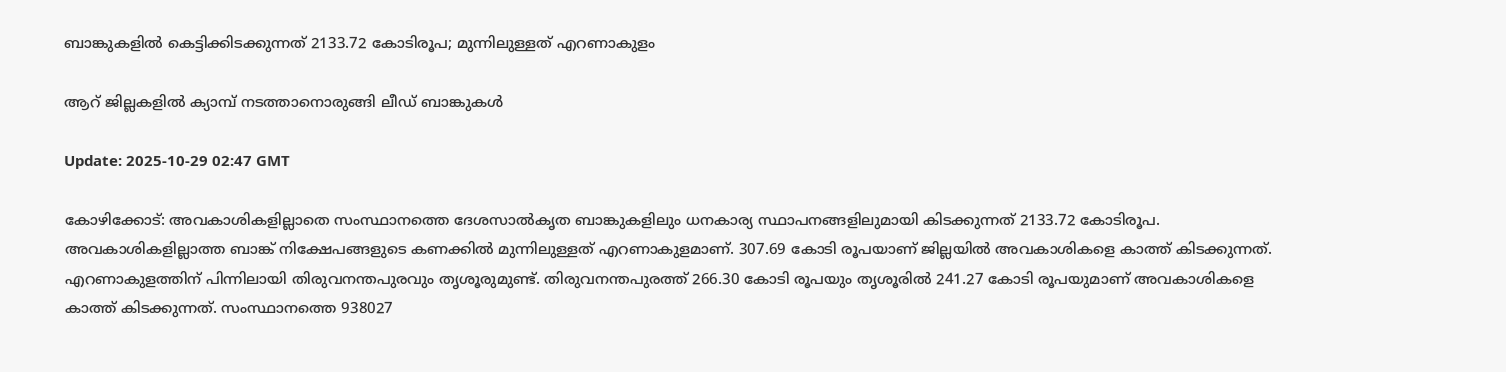ബാങ്കുകളിൽ കെട്ടിക്കിടക്കുന്നത് 2133.72 കോടിരൂപ; മുന്നിലുള്ളത് എറണാകുളം

ആറ് ജില്ലകളിൽ ക്യാമ്പ് നടത്താനൊരുങ്ങി ലീഡ് ബാങ്കുകൾ

Update: 2025-10-29 02:47 GMT

കോഴിക്കോട്: അവകാശികളില്ലാതെ സംസ്ഥാനത്തെ ദേശസാൽകൃത ബാങ്കുകളിലും ധനകാര്യ സ്ഥാപനങ്ങളിലുമായി കിടക്കുന്നത് 2133.72 കോടിരൂപ. അവകാശികളില്ലാത്ത ബാങ്ക് നിക്ഷേപങ്ങളുടെ കണക്കിൽ മുന്നിലുള്ളത് എറണാകുളമാണ്. 307.69 കോടി രൂപയാണ് ജില്ലയിൽ അവകാശികളെ കാത്ത് കിടക്കുന്നത്. എറണാകുളത്തിന് പിന്നിലായി തിരുവനന്തപുരവും തൃശൂരുമുണ്ട്. തിരുവനന്തപുരത്ത് 266.30 കോടി രൂപയും തൃശൂരിൽ 241.27 കോടി രൂപയുമാണ് അവകാശികളെ കാത്ത് കിടക്കുന്നത്. സംസ്ഥാനത്തെ 938027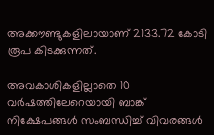അക്കൗണ്ടുകളിലായാണ് 2133.72 കോടി രൂപ കിടക്കുന്നത്.

അവകാശികളില്ലാതെ 10 വർഷത്തിലേറെയായി ബാങ്ക് നിക്ഷേപങ്ങൾ സംബന്ധിച്ച് വിവരങ്ങൾ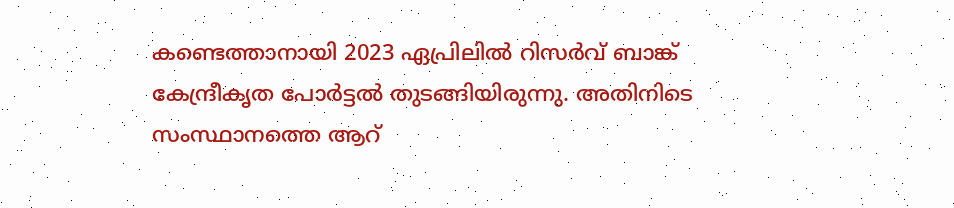കണ്ടെത്താനായി 2023 ഏപ്രിലിൽ റിസർവ് ബാങ്ക് കേന്ദ്രീകൃത പോർട്ടൽ തുടങ്ങിയിരുന്നു. അതിനിടെ സംസ്ഥാനത്തെ ആറ്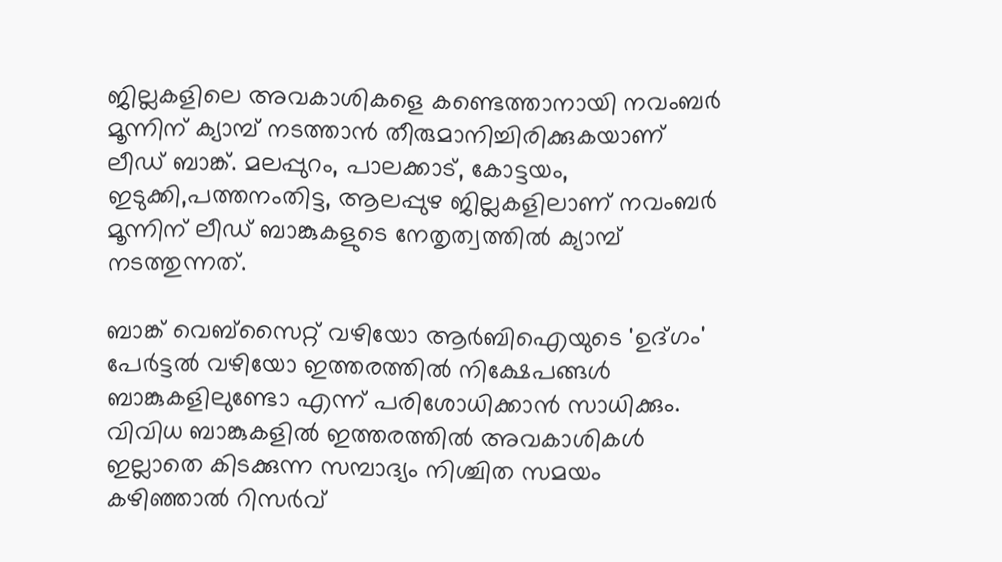ജില്ലകളിലെ അവകാശികളെ കണ്ടെത്താനായി നവംബർ മൂന്നിന് ക്യാമ്പ് നടത്താൻ തീരുമാനിച്ചിരിക്കുകയാണ് ലീഡ് ബാങ്ക്. മലപ്പുറം, പാലക്കാട്, കോട്ടയം, ഇടുക്കി,പത്തനംതിട്ട, ആലപ്പുഴ ജില്ലകളിലാണ് നവംബർ മൂന്നിന് ലീഡ് ബാങ്കുകളുടെ നേതൃത്വത്തിൽ ക്യാമ്പ് നടത്തുന്നത്.

ബാങ്ക് വെബ്‌സൈറ്റ് വഴിയോ ആർബിഐയുടെ 'ഉദ്ഗം' പേർട്ടൽ വഴിയോ ഇത്തരത്തിൽ നിക്ഷേപങ്ങൾ ബാങ്കുകളിലുണ്ടോ എന്ന് പരിശോധിക്കാൻ സാധിക്കും. വിവിധ ബാങ്കുകളിൽ ഇത്തരത്തിൽ അവകാശികൾ ഇല്ലാതെ കിടക്കുന്ന സമ്പാദ്യം നിശ്ചിത സമയം കഴിഞ്ഞാൽ റിസർവ്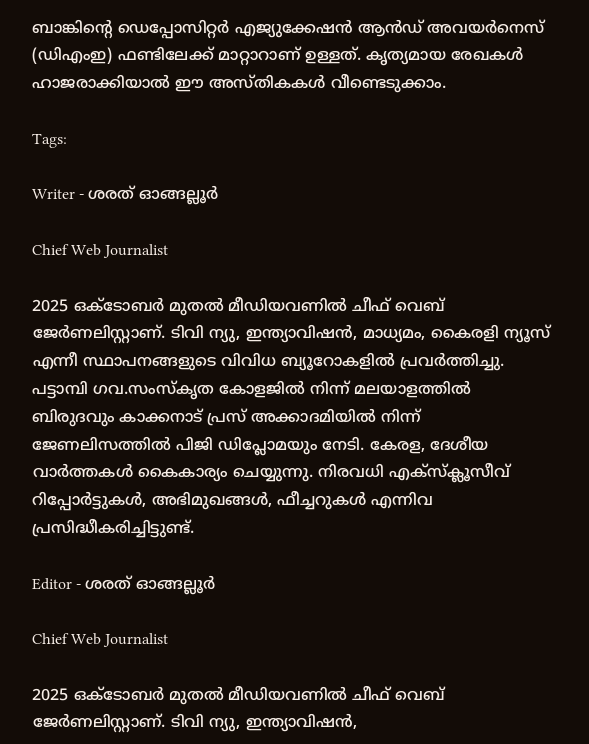ബാങ്കിന്റെ ഡെപ്പോസിറ്റർ എജ്യുക്കേഷൻ ആൻഡ് അവയർനെസ് (ഡിഎംഇ) ഫണ്ടിലേക്ക് മാറ്റാറാണ് ഉള്ളത്. കൃത്യമായ രേഖകൾ ഹാജരാക്കിയാൽ ഈ അസ്തികകൾ വീണ്ടെടുക്കാം.

Tags:

Writer - ശരത് ഓങ്ങല്ലൂർ

Chief Web Journalist

2025 ഒക്ടോബർ മുതൽ മീ‍ഡിയവണിൽ ചീഫ് വെബ് ജേർണലിസ്റ്റാണ്. ടിവി ന്യു, ഇന്ത്യാവിഷൻ, മാധ്യമം, കൈരളി ന്യൂസ് എന്നീ സ്ഥാപനങ്ങളുടെ വിവിധ ബ്യൂറോകളിൽ പ്രവർത്തിച്ചു. പട്ടാമ്പി ഗവ.സംസ്കൃത കോളജിൽ നിന്ന് മലയാളത്തിൽ ബിരുദവും കാക്കനാട് പ്രസ് അക്കാദമിയിൽ നിന്ന് ജേണലിസത്തിൽ പിജി ഡിപ്ലോമയും നേടി. കേരള, ദേശീയ വാർത്തകൾ കൈകാര്യം ചെയ്യുന്നു. നിരവധി എക്സ്ക്ലൂസീവ് റിപ്പോർട്ടുകൾ, അഭിമുഖങ്ങള്‍, ഫീച്ചറുകള്‍ എന്നിവ പ്രസിദ്ധീകരിച്ചിട്ടുണ്ട്.

Editor - ശരത് ഓങ്ങല്ലൂർ

Chief Web Journalist

2025 ഒക്ടോബർ മുതൽ മീ‍ഡിയവണിൽ ചീഫ് വെബ് ജേർണലിസ്റ്റാണ്. ടിവി ന്യു, ഇന്ത്യാവിഷൻ,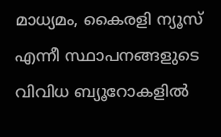മാധ്യമം, കൈരളി ന്യൂസ് എന്നീ സ്ഥാപനങ്ങളുടെ വിവിധ ബ്യൂറോകളിൽ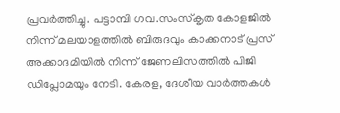പ്രവർത്തിച്ചു. പട്ടാമ്പി ഗവ.സംസ്കൃത കോളജിൽ നിന്ന് മലയാളത്തിൽ ബിരുദവും കാക്കനാട് പ്രസ് അക്കാദമിയിൽ നിന്ന് ജേണലിസത്തിൽ പിജി ഡിപ്ലോമയും നേടി. കേരള, ദേശീയ വാർത്തകൾ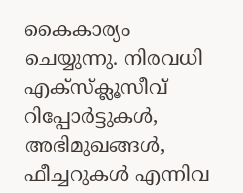കൈകാര്യം ചെയ്യുന്നു. നിരവധി എക്സ്ക്ലൂസീവ് റിപ്പോർട്ടുകൾ, അഭിമുഖങ്ങള്‍, ഫീച്ചറുകള്‍ എന്നിവ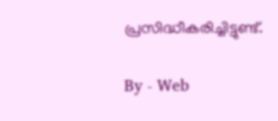പ്രസിദ്ധീകരിച്ചിട്ടുണ്ട്.

By - Web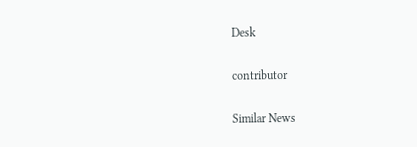Desk

contributor

Similar News